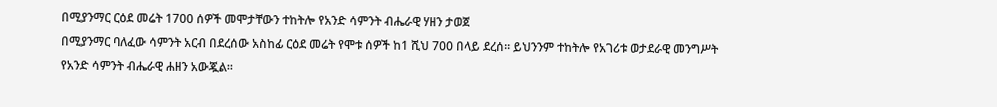በሚያንማር ርዕደ መሬት 1700 ሰዎች መሞታቸውን ተከትሎ የአንድ ሳምንት ብሔራዊ ሃዘን ታወጀ
በሚያንማር ባለፈው ሳምንት አርብ በደረሰው አስከፊ ርዕደ መሬት የሞቱ ሰዎች ከ1 ሺህ 700 በላይ ደረሰ። ይህንንም ተከትሎ የአገሪቱ ወታደራዊ መንግሥት የአንድ ሳምንት ብሔራዊ ሐዘን አውጇል።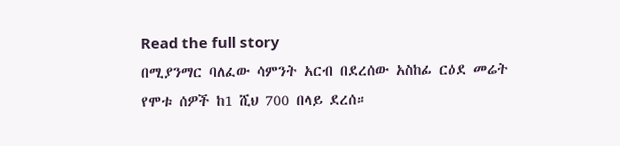Read the full story
በሚያንማር ባለፈው ሳምንት አርብ በደረሰው አስከፊ ርዕደ መሬት የሞቱ ሰዎች ከ1 ሺህ 700 በላይ ደረሰ።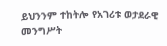ይህንንም ተከትሎ የአገሪቱ ወታደራዊ መንግሥት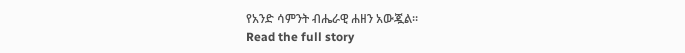የአንድ ሳምንት ብሔራዊ ሐዘን አውጇል።
Read the full story